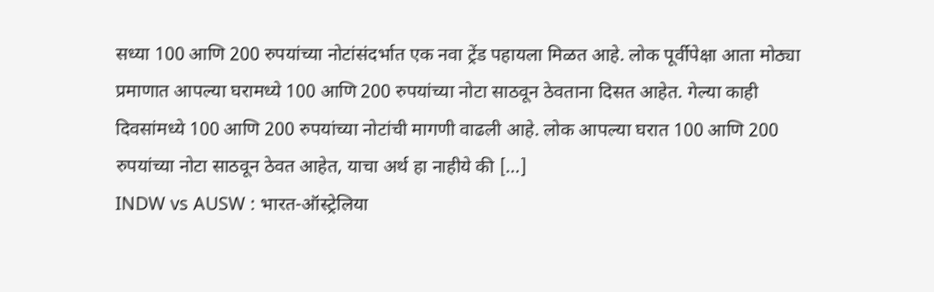सध्या 100 आणि 200 रुपयांच्या नोटांसंदर्भात एक नवा ट्रेंड पहायला मिळत आहे. लोक पूर्वीपेक्षा आता मोठ्या प्रमाणात आपल्या घरामध्ये 100 आणि 200 रुपयांच्या नोटा साठवून ठेवताना दिसत आहेत. गेल्या काही दिवसांमध्ये 100 आणि 200 रुपयांच्या नोटांची मागणी वाढली आहे. लोक आपल्या घरात 100 आणि 200 रुपयांच्या नोटा साठवून ठेवत आहेत, याचा अर्थ हा नाहीये की […]
INDW vs AUSW : भारत-ऑस्ट्रेलिया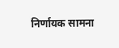निर्णायक सामना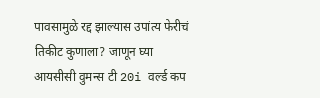पावसामुळे रद्द झाल्यास उपांत्य फेरीचं तिकीट कुणाला? जाणून घ्या
आयसीसी वुमन्स टी 20i वर्ल्ड कप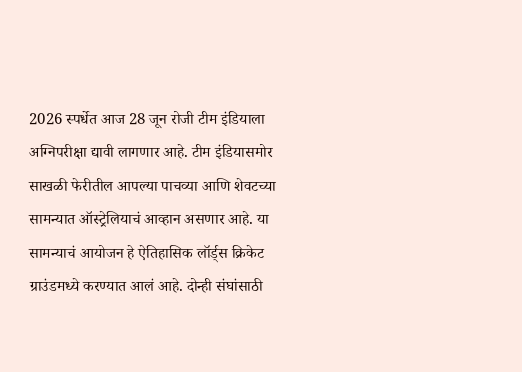2026 स्पर्धेत आज 28 जून रोजी टीम इंडियाला अग्निपरीक्षा द्यावी लागणार आहे. टीम इंडियासमोर साखळी फेरीतील आपल्या पाचव्या आणि शेवटच्या सामन्यात ऑस्ट्रेलियाचं आव्हान असणार आहे. या सामन्याचं आयोजन हे ऐतिहासिक लॉर्ड्स क्रिकेट ग्राउंडमध्ये करण्यात आलं आहे. दोन्ही संघांसाठी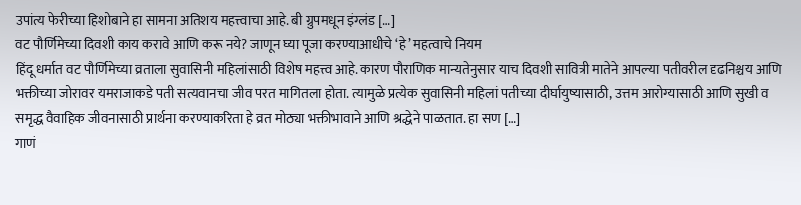उपांत्य फेरीच्या हिशोबाने हा सामना अतिशय महत्त्वाचा आहे. बी ग्रुपमधून इंग्लंड […]
वट पौर्णिमेच्या दिवशी काय करावे आणि करू नये? जाणून घ्या पूजा करण्याआधीचे ‘हे’ महत्वाचे नियम
हिंदू धर्मात वट पौर्णिमेच्या व्रताला सुवासिनी महिलांसाठी विशेष महत्त्व आहे. कारण पौराणिक मान्यतेनुसार याच दिवशी सावित्री मातेने आपल्या पतीवरील दृढनिश्चय आणि भक्तीच्या जोरावर यमराजाकडे पती सत्यवानचा जीव परत मागितला होता. त्यामुळे प्रत्येक सुवासिनी महिलां पतीच्या दीर्घायुष्यासाठी, उत्तम आरोग्यासाठी आणि सुखी व समृद्ध वैवाहिक जीवनासाठी प्रार्थना करण्याकरिता हे व्रत मोठ्या भक्तीभावाने आणि श्रद्धेने पाळतात. हा सण […]
गाणं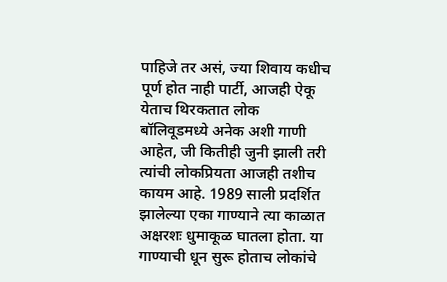पाहिजे तर असं, ज्या शिवाय कधीच पूर्ण होत नाही पार्टी, आजही ऐकू येताच थिरकतात लोक
बॉलिवूडमध्ये अनेक अशी गाणी आहेत, जी कितीही जुनी झाली तरी त्यांची लोकप्रियता आजही तशीच कायम आहे. 1989 साली प्रदर्शित झालेल्या एका गाण्याने त्या काळात अक्षरशः धुमाकूळ घातला होता. या गाण्याची धून सुरू होताच लोकांचे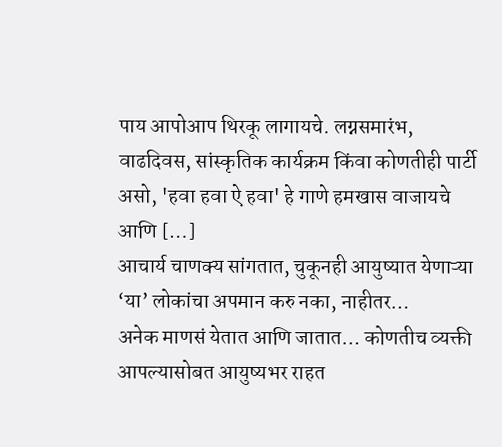पाय आपोआप थिरकू लागायचे. लग्नसमारंभ, वाढदिवस, सांस्कृतिक कार्यक्रम किंवा कोणतीही पार्टी असो, 'हवा हवा ऐ हवा' हे गाणे हमखास वाजायचे आणि […]
आचार्य चाणक्य सांगतात, चुकूनही आयुष्यात येणाऱ्या ‘या’ लोकांचा अपमान करु नका, नाहीतर…
अनेक माणसं येतात आणि जातात… कोणतीच व्यक्ती आपल्यासोबत आयुष्यभर राहत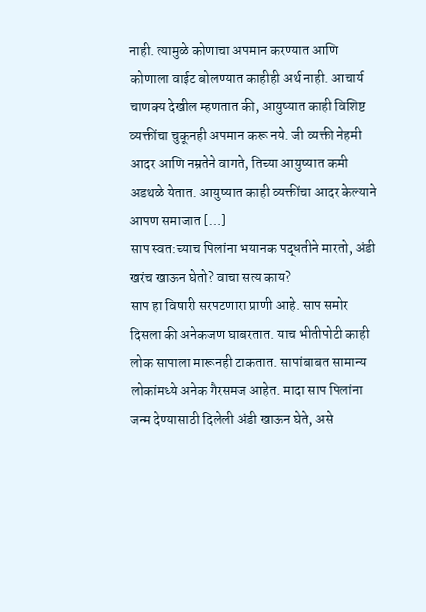नाही. त्यामुळे कोणाचा अपमान करण्यात आणि कोणाला वाईट बोलण्यात काहीही अर्थ नाही. आचार्य चाणक्य देखील म्हणतात की, आयुष्यात काही विशिष्ट व्यक्तींचा चुकूनही अपमान करू नये. जी व्यक्ती नेहमी आदर आणि नम्रतेने वागते, तिच्या आयुष्यात कमी अडथळे येतात. आयुष्यात काही व्यक्तींचा आदर केल्याने आपण समाजात […]
साप स्वत:च्याच पिलांना भयानक पद्धतीने मारतो, अंडी खरंच खाऊन घेतो? वाचा सत्य काय?
साप हा विषारी सरपटणारा प्राणी आहे. साप समोर दिसला की अनेकजण घाबरतात. याच भीतीपोटी काही लोक सापाला मारूनही टाकतात. सापांबाबत सामान्य लोकांमध्ये अनेक गैरसमज आहेत. मादा साप पिलांना जन्म देण्यासाठी दिलेली अंडी खाऊन घेते, असे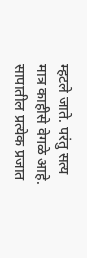म्हटले जाते. परंतु सत्य मात्र काहीसे वेगळे आहे. सापातील प्रत्येक प्रजात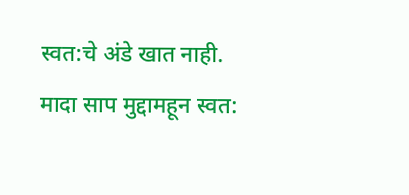स्वत:चे अंडे खात नाही. मादा साप मुद्दामहून स्वत: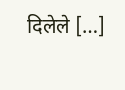दिलेले […]